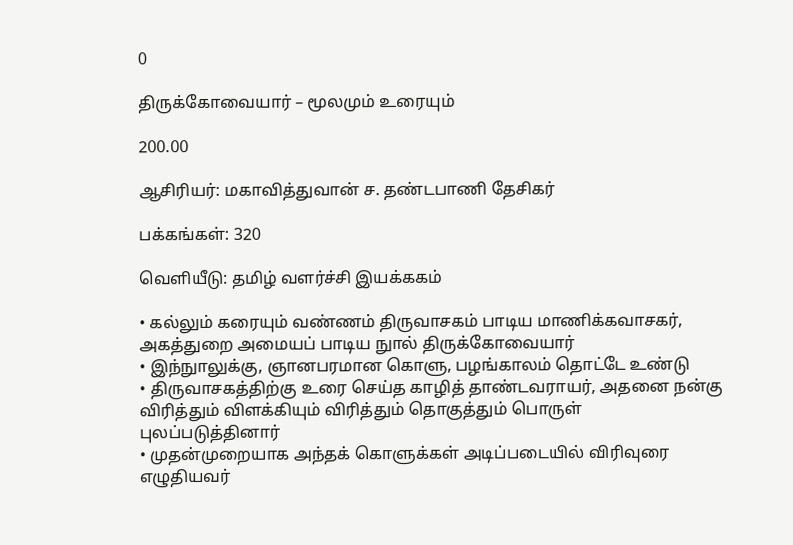0

திருக்கோவையார் – மூலமும் உரையும்

200.00

ஆசிரியர்: மகாவித்துவான் ச. தண்டபாணி தேசிகர்

பக்கங்கள்: 320

வெளியீடு: தமிழ் வளர்ச்சி இயக்ககம்

• கல்லும் கரையும் வண்ணம் திருவாசகம் பாடிய மாணிக்கவாசகர், அகத்துறை அமையப் பாடிய நுால் திருக்கோவையார்
• இந்நுாலுக்கு, ஞானபரமான கொளு, பழங்காலம் தொட்டே உண்டு
• திருவாசகத்திற்கு உரை செய்த காழித் தாண்டவராயர், அதனை நன்கு விரித்தும் விளக்கியும் விரித்தும் தொகுத்தும் பொருள் புலப்படுத்தினார்
• முதன்முறையாக அந்தக் கொளுக்கள் அடிப்படையில் விரிவுரை எழுதியவர்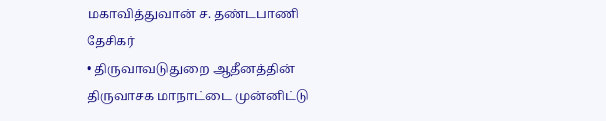மகாவித்துவான் ச. தண்டபாணி தேசிகர்
• திருவாவடுதுறை ஆதீனத்தின் திருவாசக மாநாட்டை முன்னிட்டு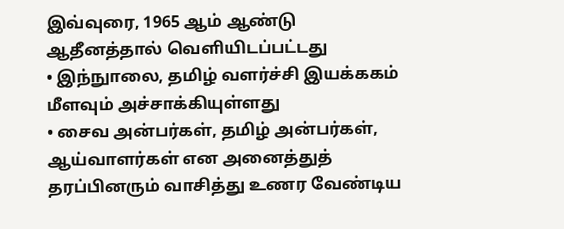இவ்வுரை, 1965 ஆம் ஆண்டு ஆதீனத்தால் வெளியிடப்பட்டது
• இந்நுாலை, தமிழ் வளர்ச்சி இயக்ககம் மீளவும் அச்சாக்கியுள்ளது
• சைவ அன்பர்கள், தமிழ் அன்பர்கள், ஆய்வாளர்கள் என அனைத்துத் தரப்பினரும் வாசித்து உணர வேண்டிய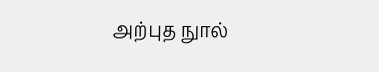அற்புத நுால்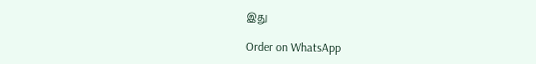இது

Order on WhatsApp